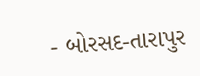- બોરસદ-તારાપુર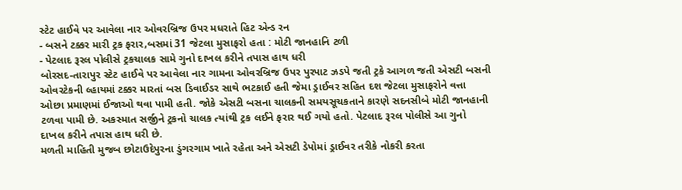સ્ટેટ હાઈવે પર આવેલા નાર ઓવરબ્રિજ ઉપર મધરાતે હિટ એન્ડ રન
- બસને ટક્કર મારી ટ્રક ફરાર,બસમાં 31 જેટલા મુસાફરો હતા : મોટી જાનહાનિ ટળી
- પેટલાદ રૂરલ પોલીસે ટ્રકચાલક સામે ગુનો દાખલ કરીને તપાસ હાથ ધરી
બોરસદ-તારાપુર સ્ટેટ હાઈવે પર આવેલા નાર ગામના ઓવરબ્રિજ ઉપર પુરપાટ ઝડપે જતી ટ્રકે આગળ જતી એસટી બસની ઓવરટેકની લ્હાયમાં ટક્કર મારતાં બસ ડિવાઈડર સાથે ભટકાઈ હતી જેમા ડ્રાઈવર સહિત દશ જેટલા મુસાફરોને વત્તા ઓછા પ્રમાણમાં ઈજાઓ થવા પામી હતી. જોકે એસટી બસના ચાલકની સમયસૂચકતાને કારણે સદનસીબે મોટી જાનહાની ટળવા પામી છે. અકસ્માત સર્જીને ટ્રકનો ચાલક ત્યાંથી ટ્રક લઈને ફરાર થઈ ગયો હતો. પેટલાદ રૂરલ પોલીસે આ ગુનો દાખલ કરીને તપાસ હાથ ધરી છે.
મળતી માહિતી મુજબ છોટાઉદેપુરના ડુંગરગામ ખાતે રહેતા અને એસટી ડેપોમાં ડ્રાઈવર તરીકે નોકરી કરતા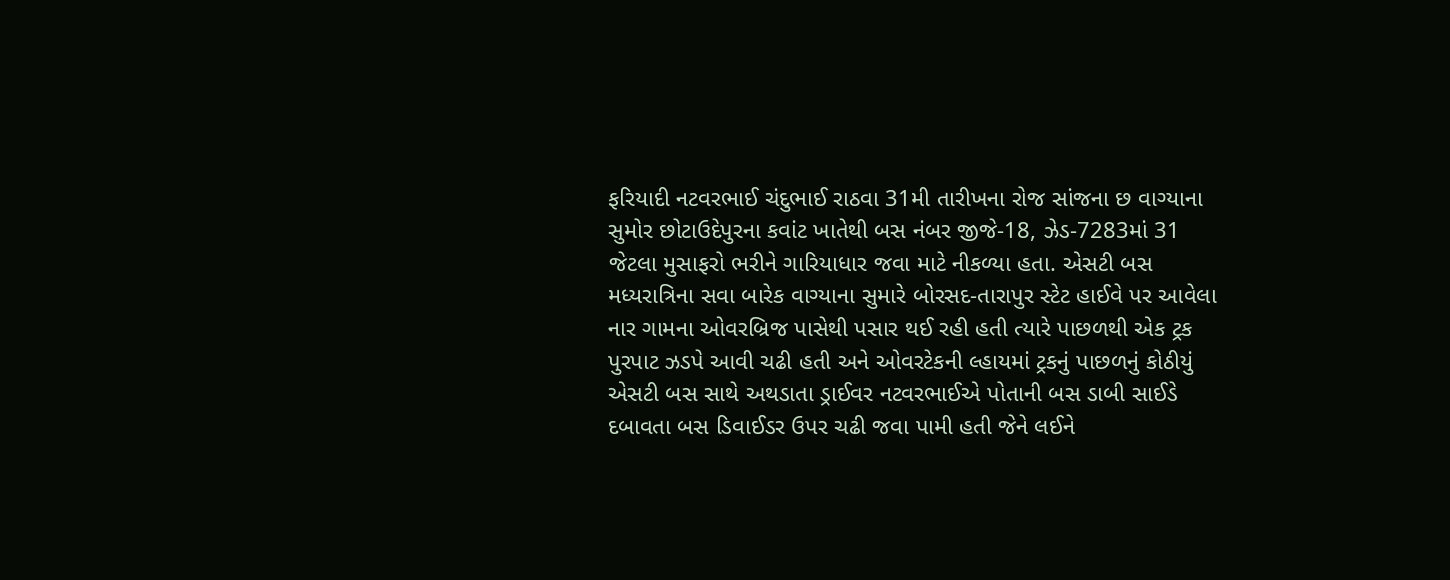ફરિયાદી નટવરભાઈ ચંદુભાઈ રાઠવા 31મી તારીખના રોજ સાંજના છ વાગ્યાના સુમોર છોટાઉદેપુરના કવાંટ ખાતેથી બસ નંબર જીજે-18, ઝેડ-7283માં 31 જેટલા મુસાફરો ભરીને ગારિયાધાર જવા માટે નીકળ્યા હતા. એસટી બસ મધ્યરાત્રિના સવા બારેક વાગ્યાના સુમારે બોરસદ-તારાપુર સ્ટેટ હાઈવે પર આવેલા નાર ગામના ઓવરબ્રિજ પાસેથી પસાર થઈ રહી હતી ત્યારે પાછળથી એક ટ્રક પુરપાટ ઝડપે આવી ચઢી હતી અને ઓવરટેકની લ્હાયમાં ટ્રકનું પાછળનું કોઠીયું એસટી બસ સાથે અથડાતા ડ્રાઈવર નટવરભાઈએ પોતાની બસ ડાબી સાઈડે દબાવતા બસ ડિવાઈડર ઉપર ચઢી જવા પામી હતી જેને લઈને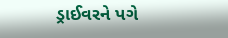ડ્રાઈવરને પગે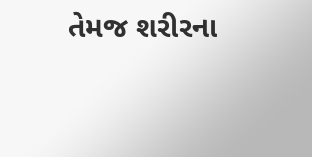તેમજ શરીરના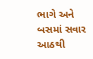ભાગે અને બસમાં સવાર આઠથી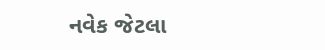નવેક જેટલા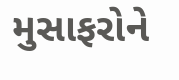મુસાફરોને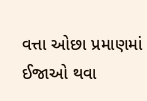વત્તા ઓછા પ્રમાણમાં ઈજાઓ થવા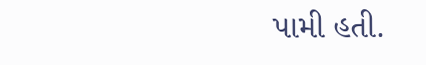પામી હતી.